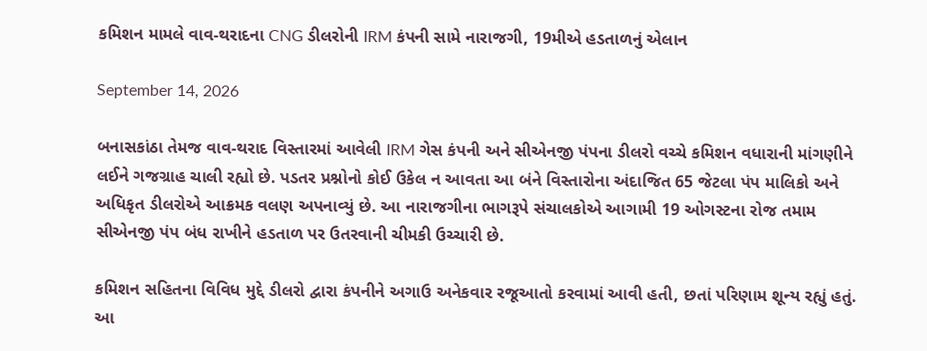કમિશન મામલે વાવ-થરાદના CNG ડીલરોની IRM કંપની સામે નારાજગી, 19મીએ હડતાળનું એલાન

September 14, 2026

બનાસકાંઠા તેમજ વાવ-થરાદ વિસ્તારમાં આવેલી IRM ગેસ કંપની અને સીએનજી પંપના ડીલરો વચ્ચે કમિશન વધારાની માંગણીને લઈને ગજગ્રાહ ચાલી રહ્યો છે. પડતર પ્રશ્નોનો કોઈ ઉકેલ ન આવતા આ બંને વિસ્તારોના અંદાજિત 65 જેટલા પંપ માલિકો અને અધિકૃત ડીલરોએ આક્રમક વલણ અપનાવ્યું છે. આ નારાજગીના ભાગરૂપે સંચાલકોએ આગામી 19 ઓગસ્ટના રોજ તમામ સીએનજી પંપ બંધ રાખીને હડતાળ પર ઉતરવાની ચીમકી ઉચ્ચારી છે.

કમિશન સહિતના વિવિધ મુદ્દે ડીલરો દ્વારા કંપનીને અગાઉ અનેકવાર રજૂઆતો કરવામાં આવી હતી, છતાં પરિણામ શૂન્ય રહ્યું હતું. આ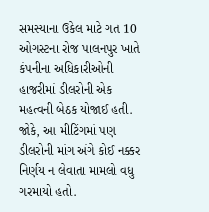સમસ્યાના ઉકેલ માટે ગત 10 ઓગસ્ટના રોજ પાલનપુર ખાતે કંપનીના અધિકારીઓની હાજરીમાં ડીલરોની એક મહત્વની બેઠક યોજાઈ હતી. જોકે, આ મીટિંગમાં પણ ડીલરોની માંગ અંગે કોઈ નક્કર નિર્ણય ન લેવાતા મામલો વધુ ગરમાયો હતો.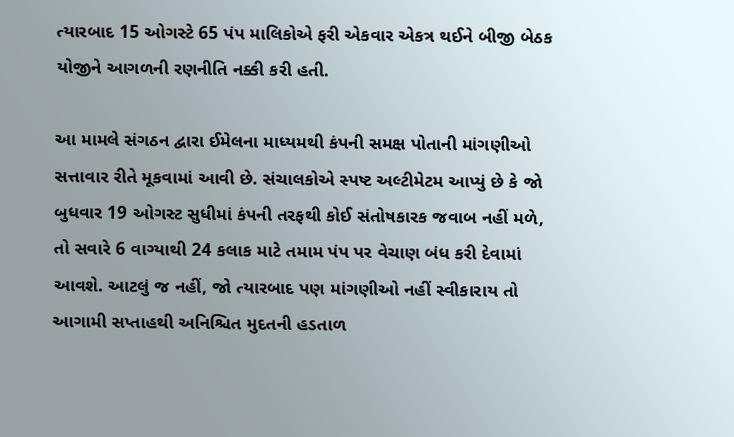ત્યારબાદ 15 ઓગસ્ટે 65 પંપ માલિકોએ ફરી એકવાર એકત્ર થઈને બીજી બેઠક યોજીને આગળની રણનીતિ નક્કી કરી હતી.

આ મામલે સંગઠન દ્વારા ઈમેલના માધ્યમથી કંપની સમક્ષ પોતાની માંગણીઓ સત્તાવાર રીતે મૂકવામાં આવી છે. સંચાલકોએ સ્પષ્ટ અલ્ટીમેટમ આપ્યું છે કે જો બુધવાર 19 ઓગસ્ટ સુધીમાં કંપની તરફથી કોઈ સંતોષકારક જવાબ નહીં મળે, તો સવારે 6 વાગ્યાથી 24 કલાક માટે તમામ પંપ પર વેચાણ બંધ કરી દેવામાં આવશે. આટલું જ નહીં, જો ત્યારબાદ પણ માંગણીઓ નહીં સ્વીકારાય તો આગામી સપ્તાહથી અનિશ્ચિત મુદતની હડતાળ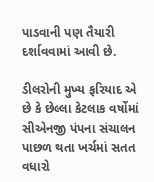પાડવાની પણ તૈયારી દર્શાવવામાં આવી છે.

ડીલરોની મુખ્ય ફરિયાદ એ છે કે છેલ્લા કેટલાક વર્ષોમાં સીએનજી પંપના સંચાલન પાછળ થતા ખર્ચમાં સતત વધારો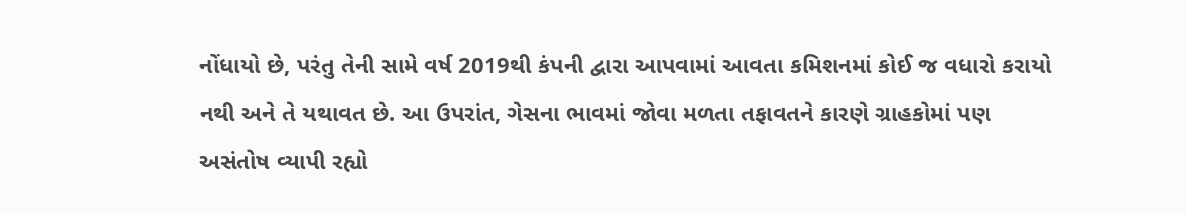નોંધાયો છે, પરંતુ તેની સામે વર્ષ 2019થી કંપની દ્વારા આપવામાં આવતા કમિશનમાં કોઈ જ વધારો કરાયો નથી અને તે યથાવત છે. આ ઉપરાંત, ગેસના ભાવમાં જોવા મળતા તફાવતને કારણે ગ્રાહકોમાં પણ અસંતોષ વ્યાપી રહ્યો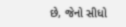છે, જેનો સીધો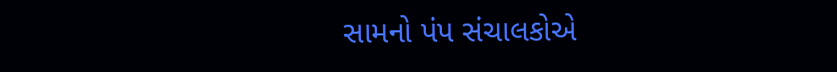સામનો પંપ સંચાલકોએ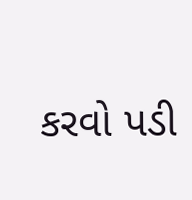કરવો પડી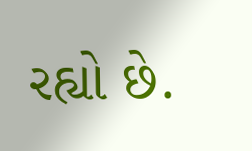રહ્યો છે.